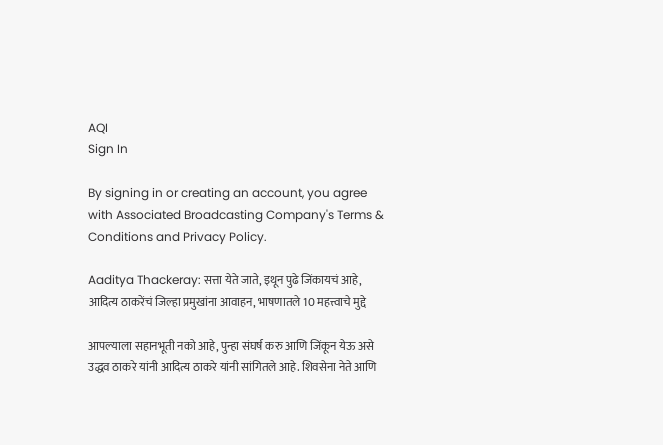AQI
Sign In

By signing in or creating an account, you agree with Associated Broadcasting Company's Terms & Conditions and Privacy Policy.

Aaditya Thackeray: सत्ता येते जाते, इथून पुढे जिंकायचं आहे, आदित्य ठाकरेंचं जिल्हा प्रमुखांना आवाहन, भाषणातले 10 महत्त्वाचे मुद्दे

आपल्याला सहानभूती नको आहे, पुन्हा संघर्ष करु आणि जिंकून येऊ असे उद्धव ठाकरे यांनी आदित्य ठाकरे यांनी सांगितले आहे. शिवसेना नेते आणि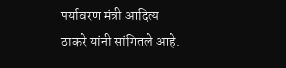पर्यावरण मंत्री आदित्य ठाकरे यांनी सांगितले आहे.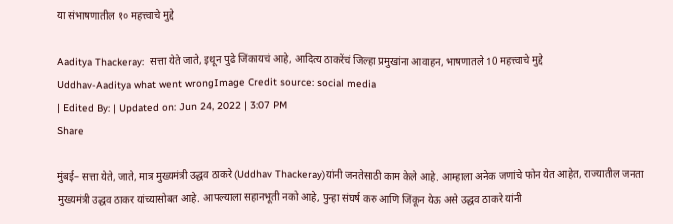या संभाषणातील १० महत्त्वाचे मुद्दे

Aaditya Thackeray:  सत्ता येते जाते, इथून पुढे जिंकायचं आहे, आदित्य ठाकरेंचं जिल्हा प्रमुखांना आवाहन, भाषणातले 10 महत्त्वाचे मुद्दे
Uddhav-Aaditya what went wrongImage Credit source: social media
| Edited By: | Updated on: Jun 24, 2022 | 3:07 PM
Share

मुंबई– सत्ता येते, जाते, मात्र मुख्यमंत्री उद्धव ठाकरे (Uddhav Thackeray)यांनी जनतेसाठी काम केले आहे. आम्हाला अनेक जणांचे फोन येत आहेत, राज्यातील जनता मुख्यमंत्री उद्धव ठाकर यांच्यासोबत आहे. आपल्याला सहानभूती नको आहे, पुन्हा संघर्ष करु आणि जिंकून येऊ असे उद्धव ठाकरे यांनी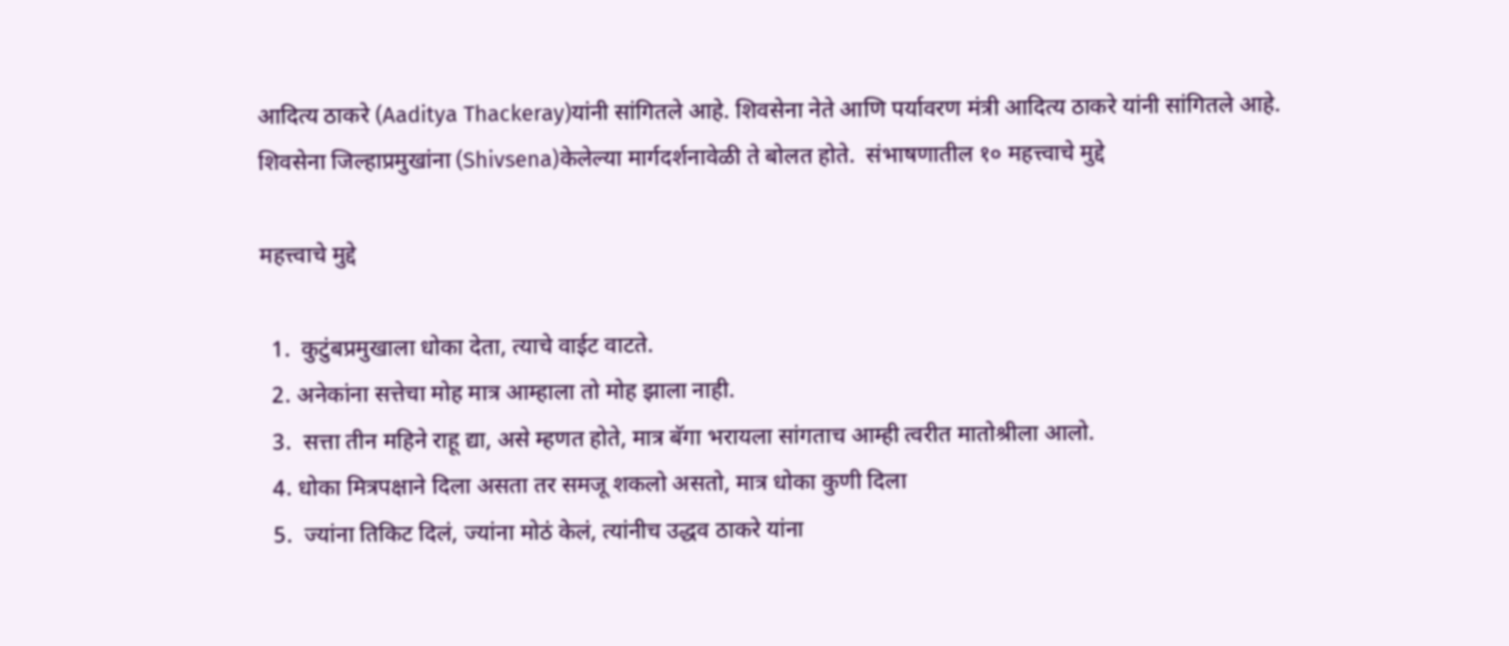आदित्य ठाकरे (Aaditya Thackeray)यांनी सांगितले आहे. शिवसेना नेते आणि पर्यावरण मंत्री आदित्य ठाकरे यांनी सांगितले आहे. शिवसेना जिल्हाप्रमुखांना (Shivsena)केलेल्या मार्गदर्शनावेळी ते बोलत होते.  संभाषणातील १० महत्त्वाचे मुद्दे

महत्त्वाचे मुद्दे

  1.  कुटुंबप्रमुखाला धोका देता, त्याचे वाईट वाटते.
  2. अनेकांना सत्तेचा मोह मात्र आम्हाला तो मोह झाला नाही.
  3.  सत्ता तीन महिने राहू द्या, असे म्हणत होते, मात्र बॅगा भरायला सांगताच आम्ही त्वरीत मातोश्रीला आलो.
  4. धोका मित्रपक्षाने दिला असता तर समजू शकलो असतो, मात्र धोका कुणी दिला
  5.  ज्यांना तिकिट दिलं, ज्यांना मोठं केलं, त्यांनीच उद्धव ठाकरे यांना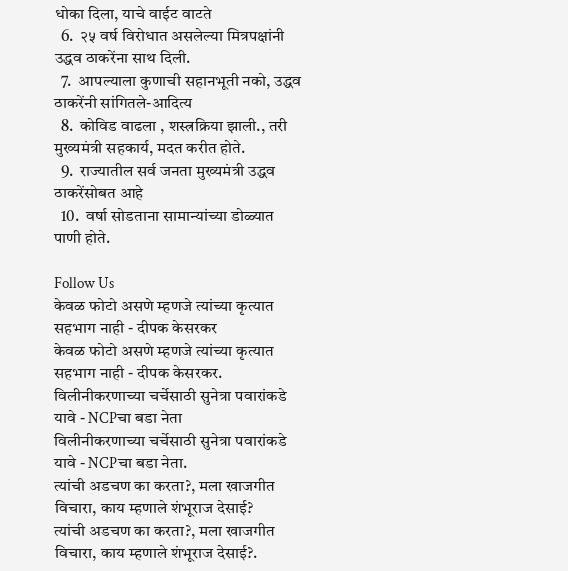धोका दिला, याचे वाईट वाटते
  6.  २५ वर्ष विरोधात असलेल्या मित्रपक्षांनी उद्धव ठाकरेंना साथ दिली.
  7.  आपल्याला कुणाची सहानभूती नको, उद्धव ठाकरेंनी सांगितले-आदित्य
  8.  कोविड वाढला , शस्त्रक्रिया झाली., तरी मुख्यमंत्री सहकार्य, मदत करीत होते.
  9.  राज्यातील सर्व जनता मुख्यमंत्री उद्धव ठाकरेंसोबत आहे
  10.  वर्षा सोडताना सामान्यांच्या डोळ्यात पाणी होते.

Follow Us
केवळ फोटो असणे म्हणजे त्यांच्या कृत्यात सहभाग नाही - दीपक केसरकर
केवळ फोटो असणे म्हणजे त्यांच्या कृत्यात सहभाग नाही - दीपक केसरकर.
विलीनीकरणाच्या चर्चेसाठी सुनेत्रा पवारांकडे यावे - NCPचा बडा नेता
विलीनीकरणाच्या चर्चेसाठी सुनेत्रा पवारांकडे यावे - NCPचा बडा नेता.
त्यांची अडचण का करता?, मला खाजगीत विचारा, काय म्हणाले शंभूराज देसाई?
त्यांची अडचण का करता?, मला खाजगीत विचारा, काय म्हणाले शंभूराज देसाई?.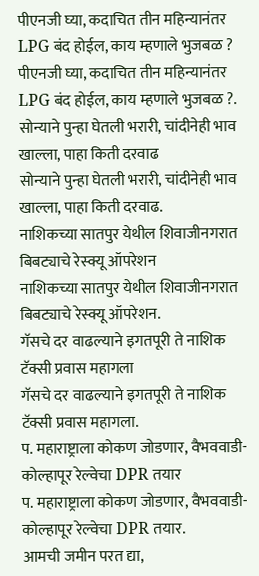पीएनजी घ्या, कदाचित तीन महिन्यानंतर LPG बंद होईल, काय म्हणाले भुजबळ ?
पीएनजी घ्या, कदाचित तीन महिन्यानंतर LPG बंद होईल, काय म्हणाले भुजबळ ?.
सोन्याने पुन्हा घेतली भरारी, चांदीनेही भाव खाल्ला, पाहा किती दरवाढ
सोन्याने पुन्हा घेतली भरारी, चांदीनेही भाव खाल्ला, पाहा किती दरवाढ.
नाशिकच्या सातपुर येथील शिवाजीनगरात बिबट्याचे रेस्क्यू ऑपरेशन
नाशिकच्या सातपुर येथील शिवाजीनगरात बिबट्याचे रेस्क्यू ऑपरेशन.
गॅसचे दर वाढल्याने इगतपूरी ते नाशिक टॅक्सी प्रवास महागला
गॅसचे दर वाढल्याने इगतपूरी ते नाशिक टॅक्सी प्रवास महागला.
प. महाराष्ट्राला कोकण जोडणार, वैभववाडी-कोल्हापूर रेल्वेचा DPR तयार
प. महाराष्ट्राला कोकण जोडणार, वैभववाडी-कोल्हापूर रेल्वेचा DPR तयार.
आमची जमीन परत द्या,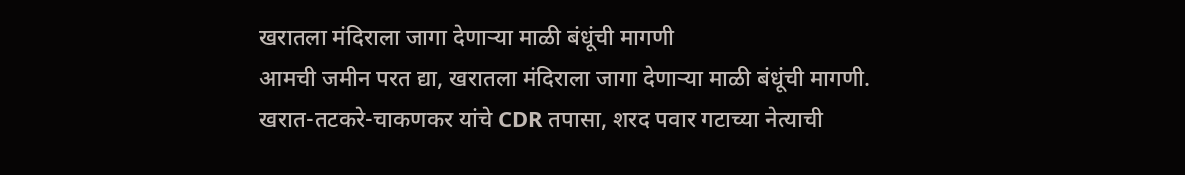खरातला मंदिराला जागा देणाऱ्या माळी बंधूंची मागणी
आमची जमीन परत द्या, खरातला मंदिराला जागा देणाऱ्या माळी बंधूंची मागणी.
खरात-तटकरे-चाकणकर यांचे CDR तपासा, शरद पवार गटाच्या नेत्याची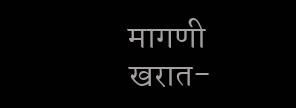मागणी
खरात-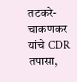तटकरे-चाकणकर यांचे CDR तपासा,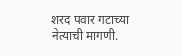शरद पवार गटाच्या नेत्याची मागणी.